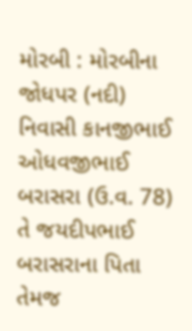મોરબી : મોરબીના જોધપર (નદી) નિવાસી કાનજીભાઈ ઓધવજીભાઈ બરાસરા (ઉ.વ. 78) તે જયદીપભાઈ બરાસરાના પિતા તેમજ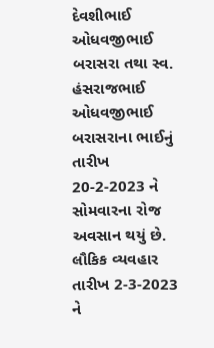દેવશીભાઈ ઓધવજીભાઈ બરાસરા તથા સ્વ. હંસરાજભાઈ ઓધવજીભાઈ બરાસરાના ભાઈનું તારીખ 20-2-2023 ને સોમવારના રોજ અવસાન થયું છે. લૌકિક વ્યવહાર તારીખ 2-3-2023 ને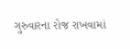ગુરુવારના રોજ રાખવામાં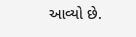આવ્યો છે.